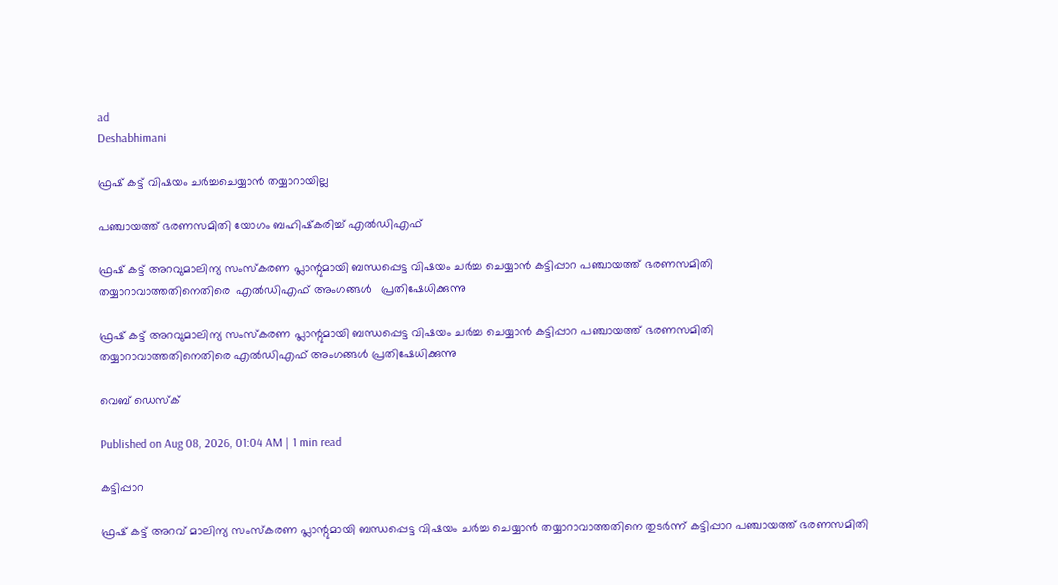ad
Deshabhimani

ഫ്രഷ് കട്ട്‌ വിഷയം ചർച്ചചെയ്യാൻ തയ്യാറായില്ല

പഞ്ചായത്ത്‌ ഭരണസമിതി യോഗം ബഹിഷ്‌കരിച്ച് എൽഡിഎഫ്

ഫ്രഷ്‌ കട്ട്‌ അറവുമാലിന്യ സംസ്‌കരണ പ്ലാന്റുമായി ബന്ധപ്പെട്ട വിഷയം ചർച്ച ചെയ്യാൻ കട്ടിപ്പാറ പഞ്ചായത്ത്‌ ഭരണസമിതി
തയ്യാറാവാത്തതിനെതിരെ  എൽഡിഎഫ് അംഗങ്ങൾ   പ്രതിഷേധിക്കുന്നു

ഫ്രഷ്‌ കട്ട്‌ അറവുമാലിന്യ സംസ്‌കരണ പ്ലാന്റുമായി ബന്ധപ്പെട്ട വിഷയം ചർച്ച ചെയ്യാൻ കട്ടിപ്പാറ പഞ്ചായത്ത്‌ ഭരണസമിതി
തയ്യാറാവാത്തതിനെതിരെ എൽഡിഎഫ് അംഗങ്ങൾ പ്രതിഷേധിക്കുന്നു

വെബ് ഡെസ്ക്

Published on Aug 08, 2026, 01:04 AM | 1 min read

കട്ടിപ്പാറ

ഫ്രഷ്‌ കട്ട്‌ അറവ് മാലിന്യ സംസ്‌കരണ പ്ലാന്റുമായി ബന്ധപ്പെട്ട വിഷയം ചർച്ച ചെയ്യാൻ തയ്യാറാവാത്തതിനെ തുടർന്ന് കട്ടിപ്പാറ പഞ്ചായത്ത്‌ ഭരണസമിതി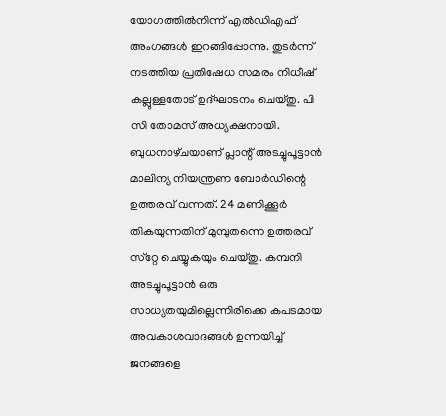യോഗത്തിൽനിന്ന്‌ എൽഡിഎഫ് അംഗങ്ങൾ ഇറങ്ങിപ്പോന്നു. തുടർന്ന്‌ നടത്തിയ പ്രതിഷേധ സമരം നിധീഷ് കല്ലുള്ളതോട് ഉദ്ഘാടനം ചെയ്തു. പി സി തോമസ് അധ്യക്ഷനായി. ബുധനാഴ്‌ചയാണ്‌ പ്ലാന്റ് അടച്ചുപൂട്ടാൻ മാലിന്യ നിയന്ത്രണ ബോർഡിന്റെ ഉത്തരവ് വന്നത്‌. 24 മണിക്കൂർ തികയുന്നതിന് മുമ്പുതന്നെ ഉത്തരവ്‌ സ്‌റ്റേ ചെയ്യുകയും ചെയ്തു. കമ്പനി അടച്ചുപൂട്ടാൻ ഒരു സാധ്യതയുമില്ലെന്നിരിക്കെ കപടമായ അവകാശവാദങ്ങൾ ഉന്നയിച്ച് ജനങ്ങളെ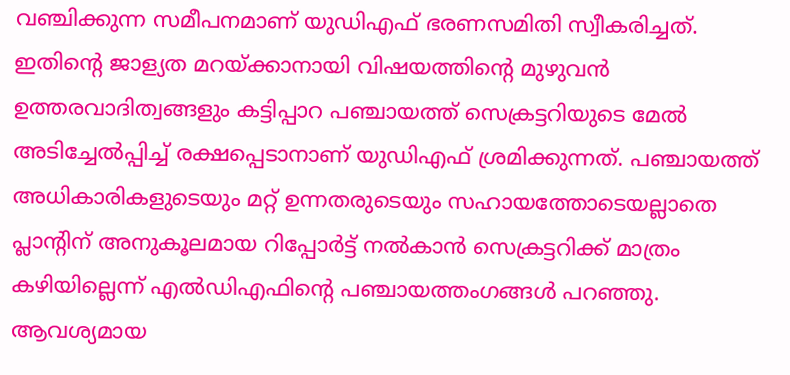വഞ്ചിക്കുന്ന സമീപനമാണ് യുഡിഎഫ്‌ ഭരണസമിതി സ്വീകരിച്ചത്. ഇതിന്റെ ജാള്യത മറയ്‌ക്കാനായി വിഷയത്തിന്റെ മുഴുവൻ ഉത്തരവാദിത്വങ്ങളും കട്ടിപ്പാറ പഞ്ചായത്ത് സെക്രട്ടറിയുടെ മേൽ അടിച്ചേൽപ്പിച്ച് രക്ഷപ്പെടാനാണ് യുഡിഎഫ്‌ ശ്രമിക്കുന്നത്. പഞ്ചായത്ത്‌ അധികാരികളുടെയും മറ്റ് ഉന്നതരുടെയും സഹായത്തോടെയല്ലാതെ പ്ലാന്റിന് അനുകൂലമായ റിപ്പോർട്ട്‌ നൽകാൻ സെക്രട്ടറിക്ക്‌ മാത്രം കഴിയില്ലെന്ന്‌ എൽഡിഎഫിന്റെ പഞ്ചായത്തംഗങ്ങൾ പറഞ്ഞു. ആവശ്യമായ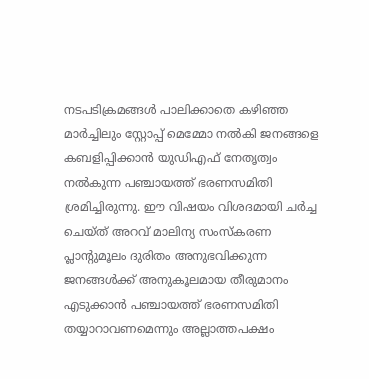നടപടിക്രമങ്ങൾ പാലിക്കാതെ കഴിഞ്ഞ മാർച്ചിലും സ്റ്റോപ്പ്‌ മെമ്മോ നൽകി ജനങ്ങളെ കബളിപ്പിക്കാൻ യുഡിഎഫ്‌ നേതൃത്വം നൽകുന്ന പഞ്ചായത്ത്‌ ഭരണസമിതി ശ്രമിച്ചിരുന്നു. ഈ വിഷയം വിശദമായി ചർച്ച ചെയ്ത് അറവ് മാലിന്യ സംസ്‌കരണ പ്ലാന്റുമൂലം ദുരിതം അനുഭവിക്കുന്ന ജനങ്ങൾക്ക് അനുകൂലമായ തീരുമാനം എടുക്കാൻ പഞ്ചായത്ത് ഭരണസമിതി തയ്യാറാവണമെന്നും അല്ലാത്തപക്ഷം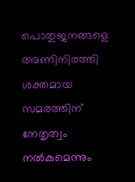പൊതുജനങ്ങളെ അണിനിരത്തി ശക്തമായ സമരത്തിന് നേതൃത്വം നൽകുമെന്നും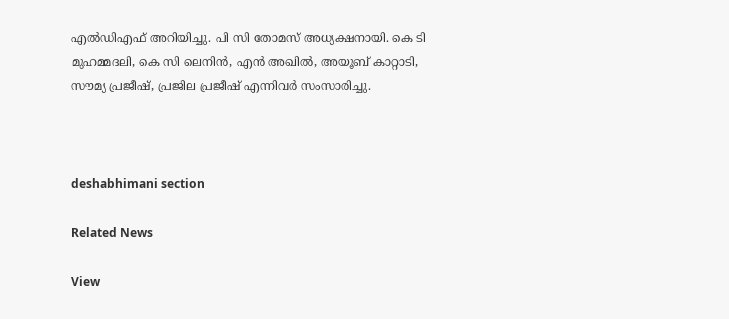എൽഡിഎഫ് അറിയിച്ചു. പി സി തോമസ് അധ്യക്ഷനായി. കെ ടി മുഹമ്മദലി, കെ സി ലെനിൻ, എൻ അഖിൽ, അയൂബ് കാറ്റാടി, സൗമ്യ പ്രജീഷ്, പ്രജില പ്രജീഷ് എന്നിവർ സംസാരിച്ചു.



deshabhimani section

Related News

View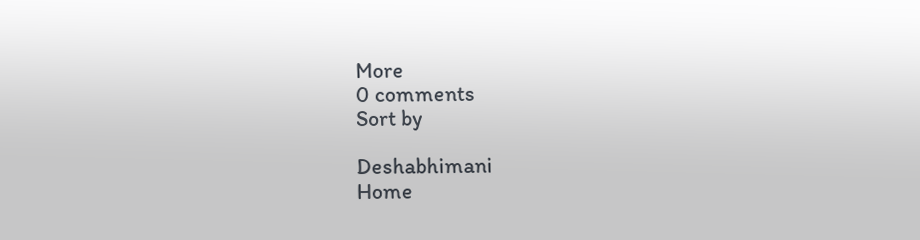More
0 comments
Sort by

Deshabhimani
Home